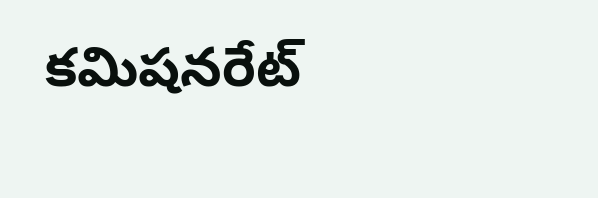కమిషనరేట్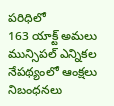పరిధిలో
163 యాక్ట్ అమలు
మున్సిపల్ ఎన్నికల నేపథ్యంలో ఆంక్షలు
నిబంధనలు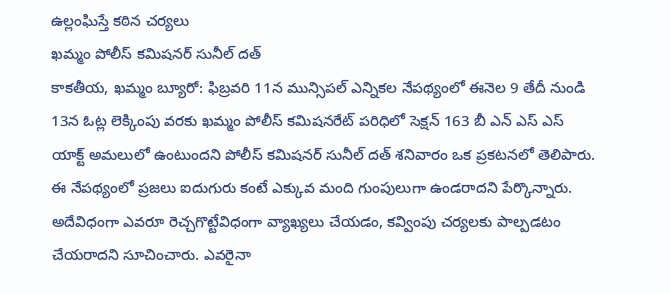ఉల్లంఘిస్తే కఠిన చర్యలు
ఖమ్మం పోలీస్ కమిషనర్ సునీల్ దత్
కాకతీయ, ఖమ్మం బ్యూరో: ఫిబ్రవరి 11న మున్సిపల్ ఎన్నికల నేపథ్యంలో ఈనెల 9 తేదీ నుండి 13న ఓట్ల లెక్కింపు వరకు ఖమ్మం పోలీస్ కమిషనరేట్ పరిధిలో సెక్షన్ 163 బీ ఎన్ ఎస్ ఎస్ యాక్ట్ అమలులో ఉంటుందని పోలీస్ కమిషనర్ సునీల్ దత్ శనివారం ఒక ప్రకటనలో తెలిపారు. ఈ నేపథ్యంలో ప్రజలు ఐదుగురు కంటే ఎక్కువ మంది గుంపులుగా ఉండరాదని పేర్కొన్నారు. అదేవిధంగా ఎవరూ రెచ్చగొట్టేవిధంగా వ్యాఖ్యలు చేయడం, కవ్వింపు చర్యలకు పాల్పడటం చేయరాదని సూచించారు. ఎవరైనా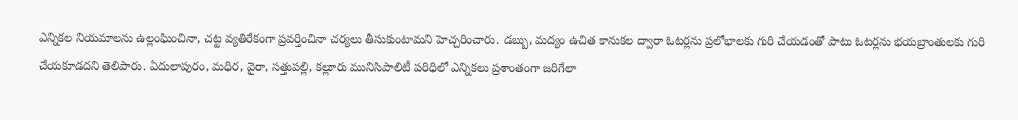ఎన్నికల నియమాలను ఉల్లంఘించినా, చట్ట వ్యతిరేకంగా ప్రవర్తించినా చర్యలు తీసుకుంటామని హెచ్చరించారు. డబ్బు, మద్యం ఉచిత కానుకల ద్వారా ఓటర్లను ప్రలోభాలకు గురి చేయడంతో పాటు ఓటర్లను భయబ్రాంతులకు గురి చేయకూడదని తెలిపారు. ఏదులాపురం, మధిర, వైరా, సత్తుపల్లి, కల్లూరు మునిసిపాలిటీ పరిధిలో ఎన్నికలు ప్రశాంతంగా జరిగేలా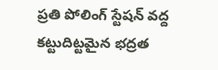ప్రతి పోలింగ్ స్టేషన్ వద్ద కట్టుదిట్టమైన భద్రత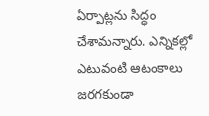ఏర్పాట్లను సిద్ధం చేశామన్నారు. ఎన్నికల్లో ఎటువంటి ఆటంకాలు జరగకుండా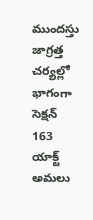ముందస్తు జాగ్రత్త చర్యల్లో భాగంగా సెక్షన్ 163 యాక్ట్ అమలు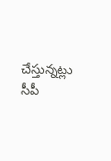చేస్తున్నట్లు సీపీ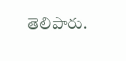తెలిపారు.